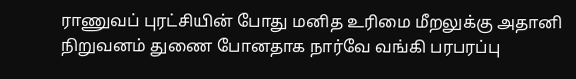ராணுவப் புரட்சியின் போது மனித உரிமை மீறலுக்கு அதானி நிறுவனம் துணை போனதாக நார்வே வங்கி பரபரப்பு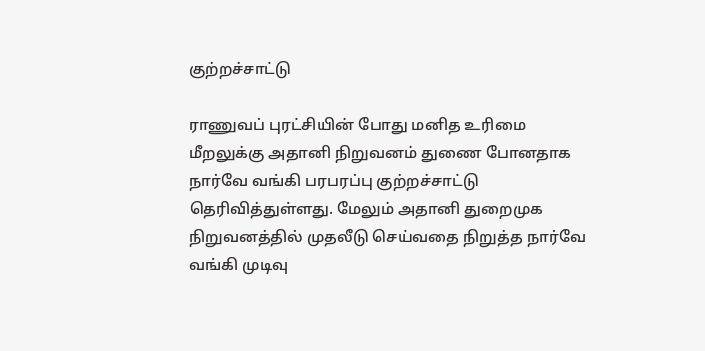குற்றச்சாட்டு

ராணுவப் புரட்சியின் போது மனித உரிமை மீறலுக்கு அதானி நிறுவனம் துணை போனதாக நார்வே வங்கி பரபரப்பு குற்றச்சாட்டு தெரிவித்துள்ளது. மேலும் அதானி துறைமுக நிறுவனத்தில் முதலீடு செய்வதை நிறுத்த நார்வே வங்கி முடிவு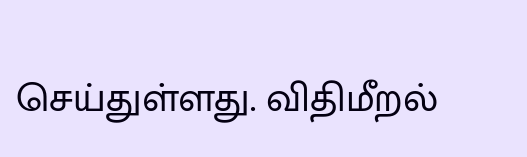செய்துள்ளது. விதிமீறல்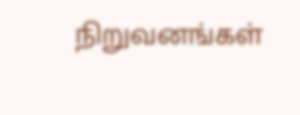நிறுவனங்கள்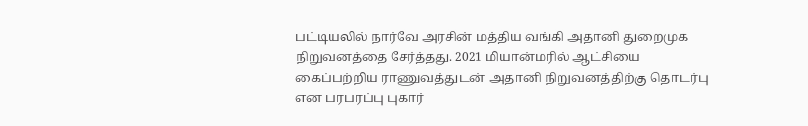பட்டியலில் நார்வே அரசின் மத்திய வங்கி அதானி துறைமுக நிறுவனத்தை சேர்த்தது. 2021 மியான்மரில் ஆட்சியை கைப்பற்றிய ராணுவத்துடன் அதானி நிறுவனத்திற்கு தொடர்பு என பரபரப்பு புகார்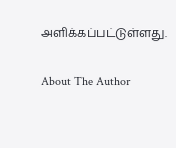அளிக்கப்பட்டுள்ளது.

About The Author